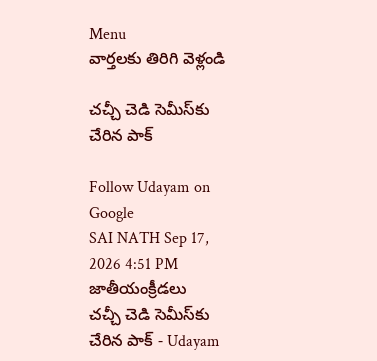Menu
వార్తలకు తిరిగి వెళ్లండి

చచ్చీ చెడి సెమీస్‌కు చేరిన పాక్‌

Follow Udayam on Google
SAI NATH Sep 17, 2026 4:51 PM జాతీయంక్రీడలు
చచ్చీ చెడి సెమీస్‌కు చేరిన పాక్‌ - Udayam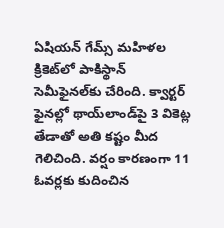ఏషియన్‌ గేమ్స్‌ మహిళల క్రికెట్‌లో పాకిస్థాన్‌ సెమీఫైనల్‌కు చేరింది. క్వార్టర్‌ ఫైనల్లో థాయ్‌లాండ్‌పై 3 వికెట్ల తేడాతో అతి కష్టం మీద గెలిచింది. వర్షం కారణంగా 11 ఓవర్లకు కుదించిన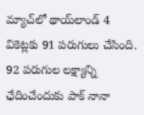మ్యాచ్‌లో థాయ్‌లాండ్‌ 4 వికెట్లకు 91 పరుగులు చేసింది. 92 పరుగుల లక్ష్యాన్ని ఛేదించేందుకు పాక్‌ నానా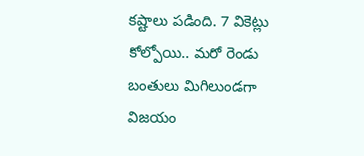కష్టాలు పడింది. 7 వికెట్లు కోల్పోయి.. మరో రెండు బంతులు మిగిలుండగా విజయం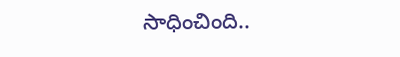సాధించింది..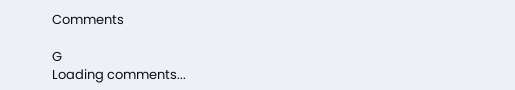Comments

G
Loading comments...